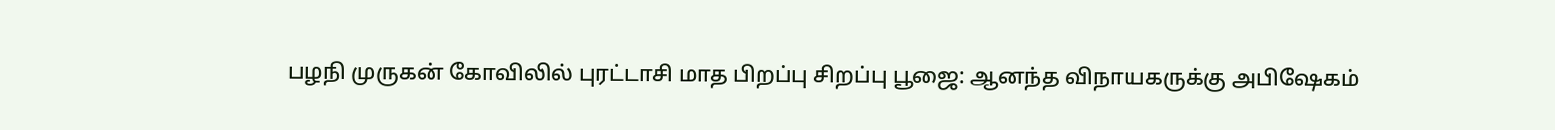பழநி முருகன் கோவிலில் புரட்டாசி மாத பிறப்பு சிறப்பு பூஜை: ஆனந்த விநாயகருக்கு அபிஷேகம்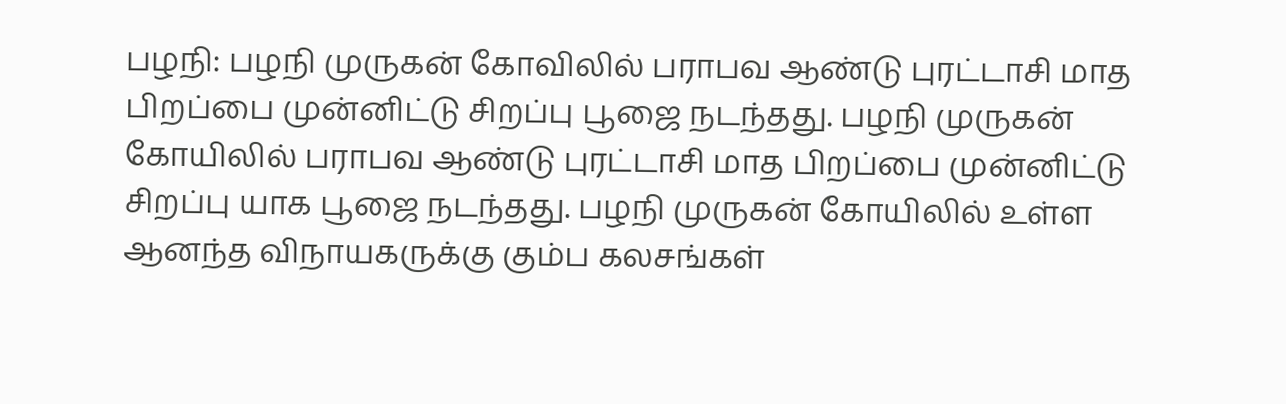பழநி: பழநி முருகன் கோவிலில் பராபவ ஆண்டு புரட்டாசி மாத பிறப்பை முன்னிட்டு சிறப்பு பூஜை நடந்தது. பழநி முருகன் கோயிலில் பராபவ ஆண்டு புரட்டாசி மாத பிறப்பை முன்னிட்டு சிறப்பு யாக பூஜை நடந்தது. பழநி முருகன் கோயிலில் உள்ள ஆனந்த விநாயகருக்கு கும்ப கலசங்கள்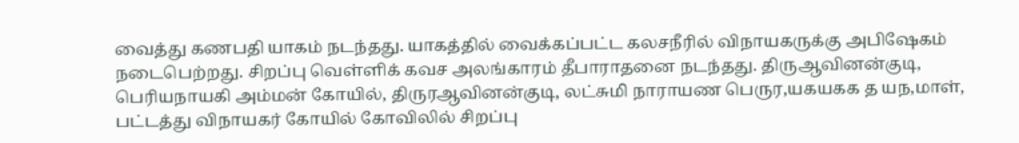வைத்து கணபதி யாகம் நடந்தது. யாகத்தில் வைக்கப்பட்ட கலசநீரில் விநாயகருக்கு அபிஷேகம் நடைபெற்றது. சிறப்பு வெள்ளிக் கவச அலங்காரம் தீபாராதனை நடந்தது. திருஆவினன்குடி, பெரியநாயகி அம்மன் கோயில், திருரஆவினன்குடி, லட்சுமி நாராயண பெருர,யகயகக த யந,மாள், பட்டத்து விநாயகர் கோயில் கோவிலில் சிறப்பு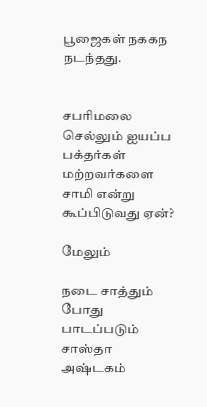பூஜைகள் நககந நடந்தது.


சபரிமலை செல்லும் ஐயப்ப பக்தர்கள் மற்றவர்களை சாமி என்று கூப்பிடுவது ஏன்?

மேலும்

நடை சாத்தும் போது பாடப்படும் சாஸ்தா அஷ்டகம்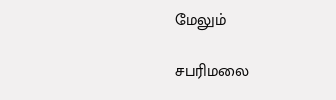மேலும்

சபரிமலை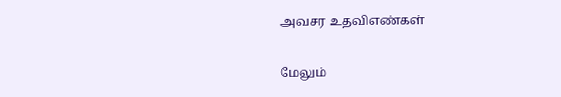அவசர உதவிஎண்கள்

மேலும்